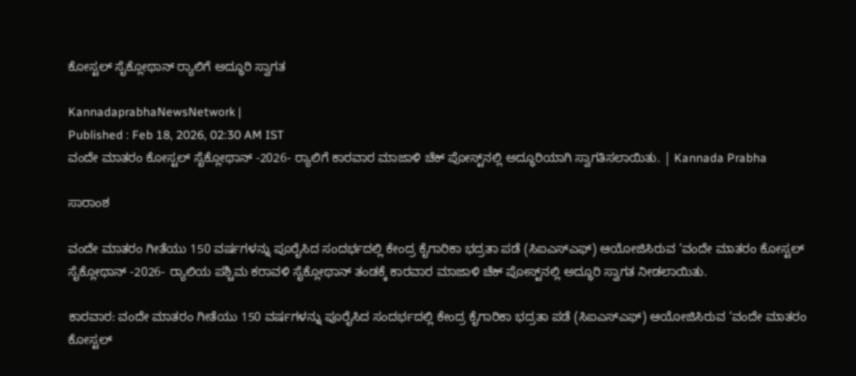ಕೋಸ್ಟಲ್ ಸೈಕ್ಲೋಥಾನ್ ರ‍್ಯಾಲಿಗೆ ಅದ್ಧೂರಿ ಸ್ವಾಗತ

KannadaprabhaNewsNetwork |
Published : Feb 18, 2026, 02:30 AM IST
ವಂದೇ ಮಾತರಂ ಕೋಸ್ಟಲ್‌ ಸೈಕ್ಲೋಥಾನ್ -2026- ರ‍್ಯಾಲಿಗೆ ಕಾರವಾರ ಮಾಜಾಳಿ ಚೆಕ್ ಪೋಸ್ಟ್‌ನಲ್ಲಿ ಅದ್ಧೂರಿಯಾಗಿ ಸ್ವಾಗತಿಸಲಾಯಿತು. | Kannada Prabha

ಸಾರಾಂಶ

ವಂದೇ ಮಾತರಂ ಗೀತೆಯು 150 ವರ್ಷಗಳನ್ನು ಪೂರೈಸಿದ ಸಂದರ್ಭದಲ್ಲಿ ಕೇಂದ್ರ ಕೈಗಾರಿಕಾ ಭದ್ರತಾ ಪಡೆ (ಸಿಐಎಸ್‌ಎಫ್) ಆಯೋಜಿಸಿರುವ ‘ವಂದೇ ಮಾತರಂ ಕೋಸ್ಟಲ್‌ ಸೈಕ್ಲೋಥಾನ್ -2026- ರ‍್ಯಾಲಿಯ ಪಶ್ಚಿಮ ಕರಾವಳಿ ಸೈಕ್ಲೋಥಾನ್ ತಂಡಕ್ಕೆ ಕಾರವಾರ ಮಾಜಾಳಿ ಚೆಕ್ ಪೋಸ್ಟ್‌ನಲ್ಲಿ ಅದ್ಧೂರಿ ಸ್ವಾಗತ ನೀಡಲಾಯಿತು.

ಕಾರವಾರ: ವಂದೇ ಮಾತರಂ ಗೀತೆಯು 150 ವರ್ಷಗಳನ್ನು ಪೂರೈಸಿದ ಸಂದರ್ಭದಲ್ಲಿ ಕೇಂದ್ರ ಕೈಗಾರಿಕಾ ಭದ್ರತಾ ಪಡೆ (ಸಿಐಎಸ್‌ಎಫ್) ಆಯೋಜಿಸಿರುವ ‘ವಂದೇ ಮಾತರಂ ಕೋಸ್ಟಲ್‌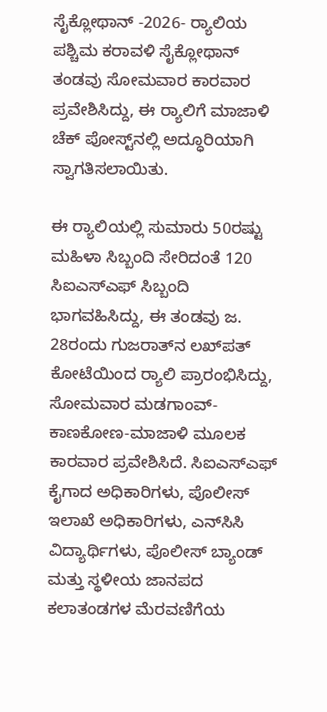ಸೈಕ್ಲೋಥಾನ್ -2026- ರ‍್ಯಾಲಿಯ ಪಶ್ಚಿಮ ಕರಾವಳಿ ಸೈಕ್ಲೋಥಾನ್ ತಂಡವು ಸೋಮವಾರ ಕಾರವಾರ ಪ್ರವೇಶಿಸಿದ್ದು, ಈ ರ‍್ಯಾಲಿಗೆ ಮಾಜಾಳಿ ಚೆಕ್ ಪೋಸ್ಟ್‌ನಲ್ಲಿ ಅದ್ಧೂರಿಯಾಗಿ ಸ್ವಾಗತಿಸಲಾಯಿತು.

ಈ ರ‍್ಯಾಲಿಯಲ್ಲಿ ಸುಮಾರು 50ರಷ್ಟು ಮಹಿಳಾ ಸಿಬ್ಬಂದಿ ಸೇರಿದಂತೆ 120 ಸಿಐಎಸ್‌ಎಫ್‌ ಸಿಬ್ಬಂದಿ ಭಾಗವಹಿಸಿದ್ದು, ಈ ತಂಡವು ಜ. 28ರಂದು ಗುಜರಾತ್‌ನ ಲಖ್‌ಪತ್ ಕೋಟೆಯಿಂದ ರ‍್ಯಾಲಿ ಪ್ರಾರಂಭಿಸಿದ್ದು, ಸೋಮವಾರ ಮಡಗಾಂವ್-ಕಾಣಕೋಣ-ಮಾಜಾಳಿ ಮೂಲಕ ಕಾರವಾರ ಪ್ರವೇಶಿಸಿದೆ. ಸಿಐಎಸ್‌ಎಫ್‌ ಕೈಗಾದ ಅಧಿಕಾರಿಗಳು, ಪೊಲೀಸ್ ಇಲಾಖೆ ಅಧಿಕಾರಿಗಳು, ಎನ್‌ಸಿಸಿ ವಿದ್ಯಾರ್ಥಿಗಳು, ಪೊಲೀಸ್ ಬ್ಯಾಂಡ್ ಮತ್ತು ಸ್ಥಳೀಯ ಜಾನಪದ ಕಲಾತಂಡಗಳ ಮೆರವಣಿಗೆಯ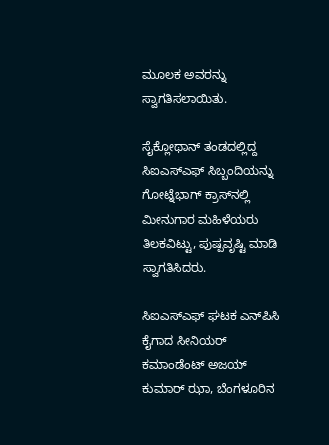ಮೂಲಕ ಅವರನ್ನು ಸ್ವಾಗತಿಸಲಾಯಿತು.

ಸೈಕ್ಲೋಥಾನ್ ತಂಡದಲ್ಲಿದ್ದ ಸಿಐಎಸ್‌ಎಫ್‌ ಸಿಬ್ಬಂದಿಯನ್ನು ಗೋಟ್ನೆಭಾಗ್ ಕ್ರಾಸ್‌ನಲ್ಲಿ ಮೀನುಗಾರ ಮಹಿಳೆಯರು ತಿಲಕವಿಟ್ಟು, ಪುಷ್ಪವೃಷ್ಟಿ ಮಾಡಿ ಸ್ವಾಗತಿಸಿದರು.

ಸಿಐಎಸ್‌ಎಫ್‌ ಘಟಕ ಎನ್‌ಪಿಸಿ ಕೈಗಾದ ಸೀನಿಯರ್ ಕಮಾಂಡೆಂಟ್ ಅಜಯ್ ಕುಮಾರ್ ಝಾ, ಬೆಂಗಳೂರಿನ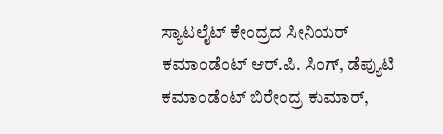ಸ್ಯಾಟಲೈಟ್ ಕೇಂದ್ರದ ಸೀನಿಯರ್ ಕಮಾಂಡೆಂಟ್ ಆರ್.ಪಿ. ಸಿಂಗ್, ಡೆಪ್ಯುಟಿ ಕಮಾಂಡೆಂಟ್ ಬಿರೇಂದ್ರ ಕುಮಾರ್,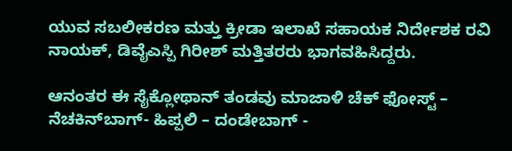ಯುವ ಸಬಲೀಕರಣ ಮತ್ತು ಕ್ರೀಡಾ ಇಲಾಖೆ ಸಹಾಯಕ ನಿರ್ದೇಶಕ ರವಿ ನಾಯಕ್, ಡಿವೈಎಸ್ಪಿ ಗಿರೀಶ್ ಮತ್ತಿತರರು ಭಾಗವಹಿಸಿದ್ದರು.

ಆನಂತರ ಈ ಸೈಕ್ಲೋಥಾನ್ ತಂಡವು ಮಾಜಾಳಿ ಚೆಕ್ ಫೋಸ್ಟ್ – ನೆಚಕಿನ್‌ಬಾಗ್- ಹಿಪ್ಪಲಿ – ದಂಡೇಬಾಗ್ -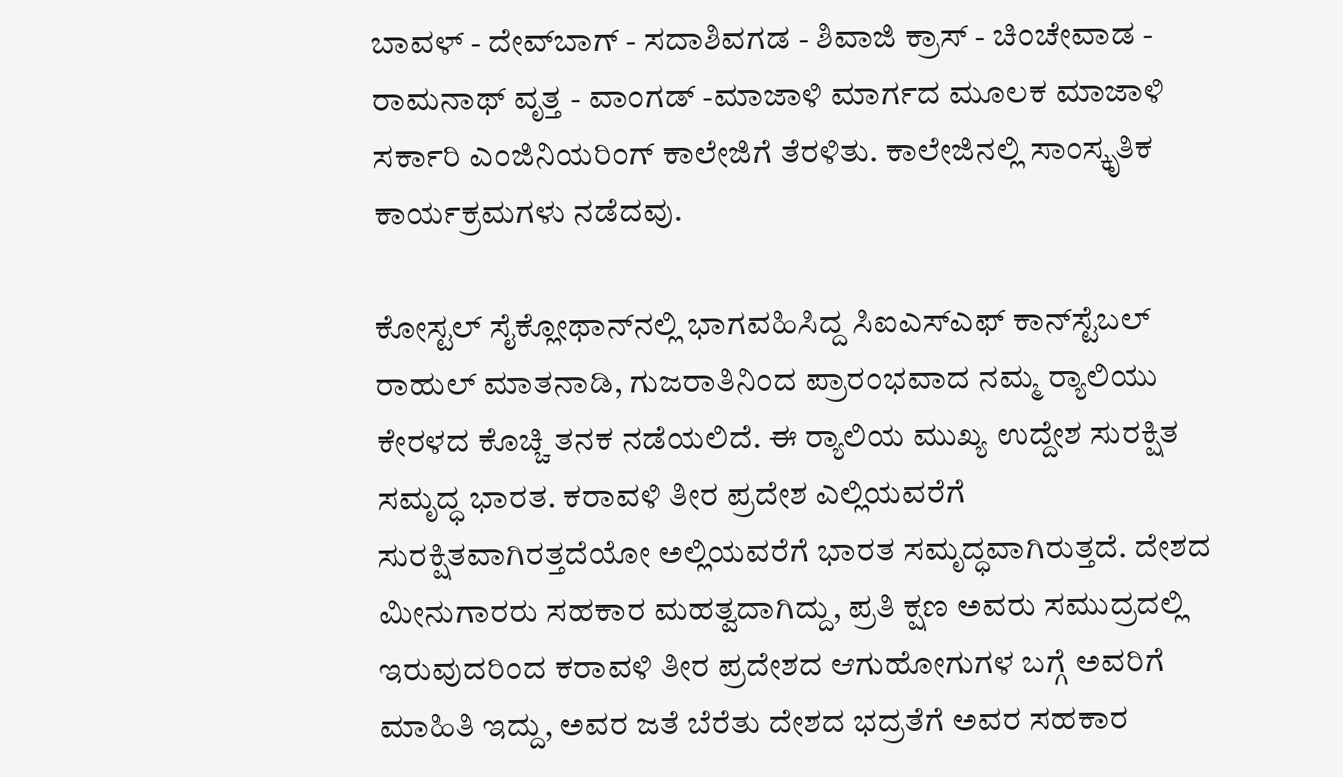ಬಾವಳ್ - ದೇವ್‌ಬಾಗ್ - ಸದಾಶಿವಗಡ - ಶಿವಾಜಿ ಕ್ರಾಸ್ - ಚಿಂಚೇವಾಡ - ರಾಮನಾಥ್ ವೃತ್ತ - ವಾಂಗಡ್ -ಮಾಜಾಳಿ ಮಾರ್ಗದ ಮೂಲಕ ಮಾಜಾಳಿ ಸರ್ಕಾರಿ ಎಂಜಿನಿಯರಿಂಗ್ ಕಾಲೇಜಿಗೆ ತೆರಳಿತು. ಕಾಲೇಜಿನಲ್ಲಿ ಸಾಂಸ್ಕೃತಿಕ ಕಾರ್ಯಕ್ರಮಗಳು ನಡೆದವು.

ಕೋಸ್ಟಲ್ ಸೈಕ್ಲೋಥಾನ್‌ನಲ್ಲಿ ಭಾಗವಹಿಸಿದ್ದ ಸಿಐಎಸ್‌ಎಫ್ ಕಾನ್‌ಸ್ಟೆಬಲ್‌ ರಾಹುಲ್ ಮಾತನಾಡಿ, ಗುಜರಾತಿನಿಂದ ಪ್ರಾರಂಭವಾದ ನಮ್ಮ ರ‍್ಯಾಲಿಯು ಕೇರಳದ ಕೊಚ್ಚಿ ತನಕ ನಡೆಯಲಿದೆ. ಈ ರ‍್ಯಾಲಿಯ ಮುಖ್ಯ ಉದ್ದೇಶ ಸುರಕ್ಷಿತ ಸಮೃದ್ಧ ಭಾರತ. ಕರಾವಳಿ ತೀರ ಪ್ರದೇಶ ಎಲ್ಲಿಯವರೆಗೆ ಸುರಕ್ಷಿತವಾಗಿರತ್ತದೆಯೋ ಅಲ್ಲಿಯವರೆಗೆ ಭಾರತ ಸಮೃದ್ಧವಾಗಿರುತ್ತದೆ. ದೇಶದ ಮೀನುಗಾರರು ಸಹಕಾರ ಮಹತ್ವದಾಗಿದ್ದು, ಪ್ರತಿ ಕ್ಷಣ ಅವರು ಸಮುದ್ರದಲ್ಲಿ ಇರುವುದರಿಂದ ಕರಾವಳಿ ತೀರ ಪ್ರದೇಶದ ಆಗುಹೋಗುಗಳ ಬಗ್ಗೆ ಅವರಿಗೆ ಮಾಹಿತಿ ಇದ್ದು, ಅವರ ಜತೆ ಬೆರೆತು ದೇಶದ ಭದ್ರತೆಗೆ ಅವರ ಸಹಕಾರ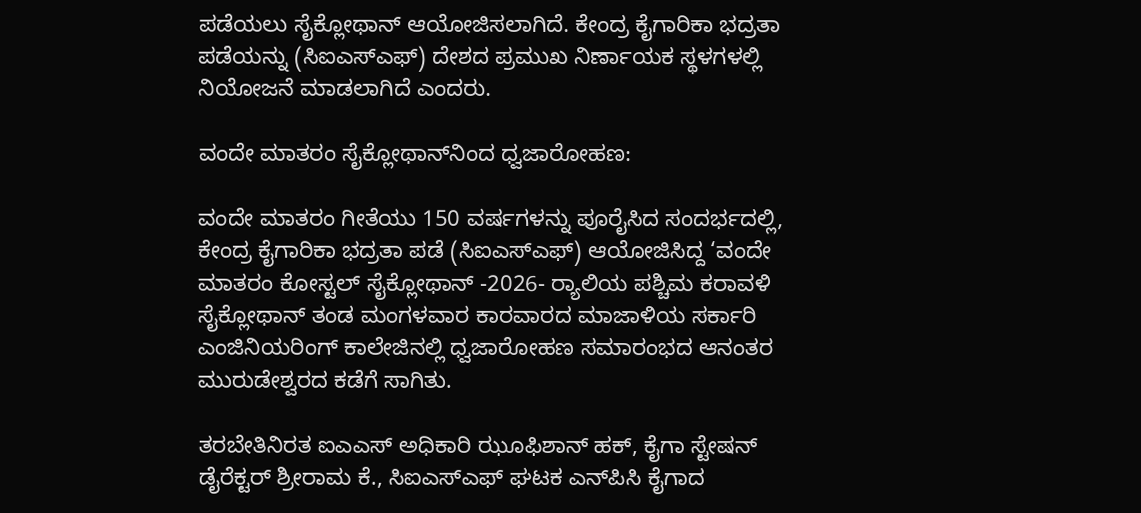ಪಡೆಯಲು ಸೈಕ್ಲೋಥಾನ್ ಆಯೋಜಿಸಲಾಗಿದೆ. ಕೇಂದ್ರ ಕೈಗಾರಿಕಾ ಭದ್ರತಾ ಪಡೆಯನ್ನು (ಸಿಐಎಸ್‌ಎಫ್) ದೇಶದ ಪ್ರಮುಖ ನಿರ್ಣಾಯಕ ಸ್ಥಳಗಳಲ್ಲಿ ನಿಯೋಜನೆ ಮಾಡಲಾಗಿದೆ ಎಂದರು.

ವಂದೇ ಮಾತರಂ ಸೈಕ್ಲೋಥಾನ್‌ನಿಂದ ಧ್ವಜಾರೋಹಣ:

ವಂದೇ ಮಾತರಂ ಗೀತೆಯು 150 ವರ್ಷಗಳನ್ನು ಪೂರೈಸಿದ ಸಂದರ್ಭದಲ್ಲಿ, ಕೇಂದ್ರ ಕೈಗಾರಿಕಾ ಭದ್ರತಾ ಪಡೆ (ಸಿಐಎಸ್‌ಎಫ್) ಆಯೋಜಿಸಿದ್ದ ‘ವಂದೇ ಮಾತರಂ ಕೋಸ್ಟಲ್ ಸೈಕ್ಲೋಥಾನ್ -2026- ರ‍್ಯಾಲಿಯ ಪಶ್ಚಿಮ ಕರಾವಳಿ ಸೈಕ್ಲೋಥಾನ್ ತಂಡ ಮಂಗಳವಾರ ಕಾರವಾರದ ಮಾಜಾಳಿಯ ಸರ್ಕಾರಿ ಎಂಜಿನಿಯರಿಂಗ್ ಕಾಲೇಜಿನಲ್ಲಿ ಧ್ವಜಾರೋಹಣ ಸಮಾರಂಭದ ಆನಂತರ ಮುರುಡೇಶ್ವರದ ಕಡೆಗೆ ಸಾಗಿತು.

ತರಬೇತಿನಿರತ ಐಎಎಸ್ ಅಧಿಕಾರಿ ಝೂಫಿಶಾನ್ ಹಕ್, ಕೈಗಾ ಸ್ಟೇಷನ್ ಡೈರೆಕ್ಟರ್ ಶ್ರೀರಾಮ ಕೆ., ಸಿಐಎಸ್‌ಎಫ್‌ ಘಟಕ ಎನ್‌ಪಿಸಿ ಕೈಗಾದ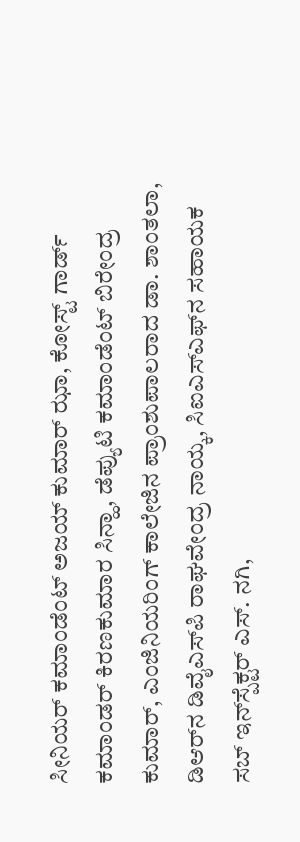ಸೀನಿಯರ್ ಕಮಾಂಡೆಂಟ್ ಅಜಯ್ ಕುಮಾರ್ ಝಾ, ಕೋಸ್ಟ್ ಗಾರ್ಡ್ ಕಮಾಂಡರ್ ಕಿರಣಕುಮಾರ ಸಿನ್ಹಾ, ಡೆಪ್ಯುಟಿ ಕಮಾಂಡೆಂಟ್ ಬಿರೇಂದ್ರ ಕುಮಾರ್, ಎಂಜಿನಿಯರಿಂಗ್‌ ಕಾಲೇಜಿನ ಪ್ರಾಂಶುಪಾಲರಾದ ಡಾ. ಶಾಂತಲಾ, ಡಿಆರ್‌ನ ಡಿವೈಎಸ್‌ಪಿ ರಾಘವೇಂದ್ರ ನಾಯ್ಕ, ಸಿಐಎಸ್‌ಎಫ್‌ನ ಸಹಾಯಕ ಸಬ್ ಇನ್‌ಸ್ಪೆಕ್ಟರ್‌ ಎಸ್. ನಗಿ,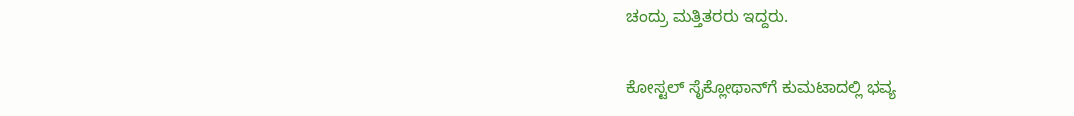ಚಂದ್ರು ಮತ್ತಿತರರು ಇದ್ದರು.

ಕೋಸ್ಟಲ್ ಸೈಕ್ಲೋಥಾನ್‌ಗೆ ಕುಮಟಾದಲ್ಲಿ ಭವ್ಯ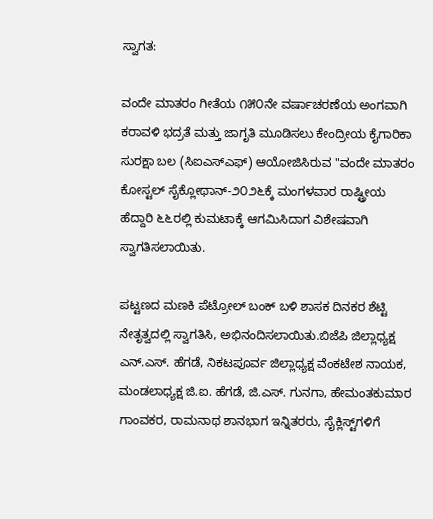ಸ್ವಾಗತ:

ವಂದೇ ಮಾತರಂ ಗೀತೆಯ ೧೫೦ನೇ ವರ್ಷಾಚರಣೆಯ ಅಂಗವಾಗಿ ಕರಾವಳಿ ಭದ್ರತೆ ಮತ್ತು ಜಾಗೃತಿ ಮೂಡಿಸಲು ಕೇಂದ್ರೀಯ ಕೈಗಾರಿಕಾ ಸುರಕ್ಷಾ ಬಲ (ಸಿಐಎಸ್‌ಎಫ್) ಆಯೋಜಿಸಿರುವ "ವಂದೇ ಮಾತರಂ ಕೋಸ್ಟಲ್ ಸೈಕ್ಲೋಥಾನ್-೨೦೨೬ಕ್ಕೆ ಮಂಗಳವಾರ ರಾಷ್ಟ್ರೀಯ ಹೆದ್ದಾರಿ ೬೬ರಲ್ಲಿ ಕುಮಟಾಕ್ಕೆ ಆಗಮಿಸಿದಾಗ ವಿಶೇಷವಾಗಿ ಸ್ವಾಗತಿಸಲಾಯಿತು.

ಪಟ್ಟಣದ ಮಣಕಿ ಪೆಟ್ರೋಲ್ ಬಂಕ್ ಬಳಿ ಶಾಸಕ ದಿನಕರ ಶೆಟ್ಟಿ ನೇತೃತ್ವದಲ್ಲಿ ಸ್ವಾಗತಿಸಿ, ಅಭಿನಂದಿಸಲಾಯಿತು.ಬಿಜೆಪಿ ಜಿಲ್ಲಾಧ್ಯಕ್ಷ ಎನ್.ಎಸ್. ಹೆಗಡೆ, ನಿಕಟಪೂರ್ವ ಜಿಲ್ಲಾಧ್ಯಕ್ಷ ವೆಂಕಟೇಶ ನಾಯಕ, ಮಂಡಲಾಧ್ಯಕ್ಷ ಜಿ.ಐ. ಹೆಗಡೆ, ಜಿ.ಎಸ್. ಗುನಗಾ, ಹೇಮಂತಕುಮಾರ ಗಾಂವಕರ, ರಾಮನಾಥ ಶಾನಭಾಗ ಇನ್ನಿತರರು, ಸೈಕ್ಲಿಸ್ಟ್‌ಗಳಿಗೆ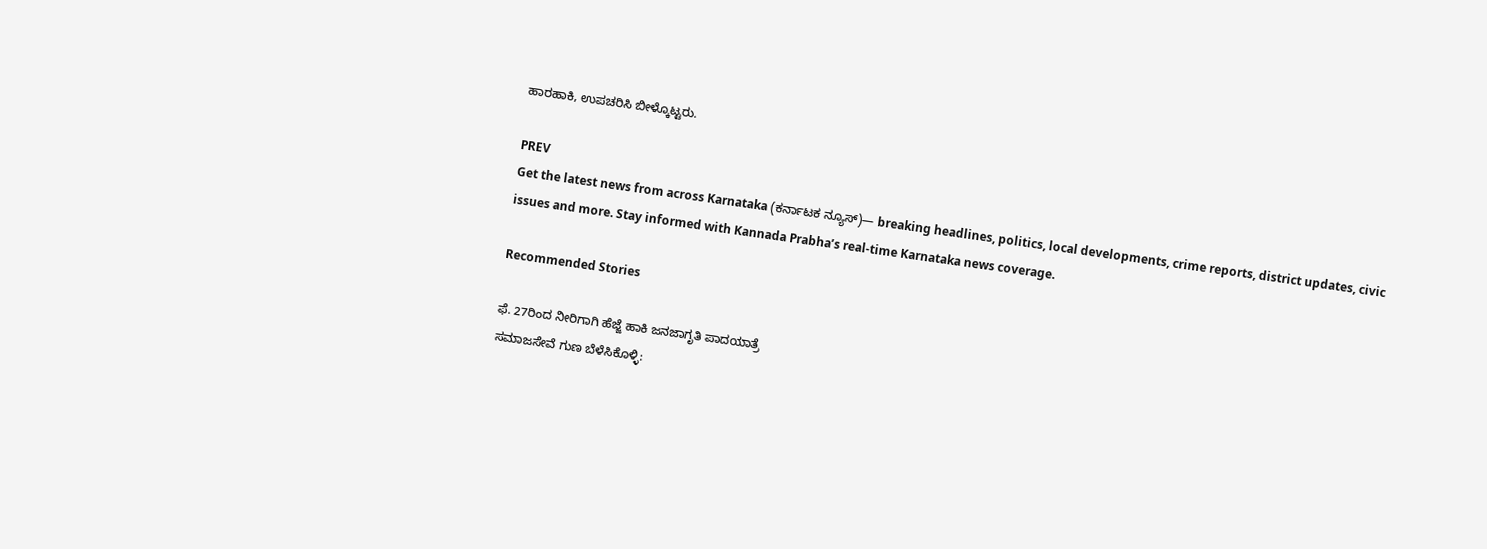ಹಾರಹಾಕಿ, ಉಪಚರಿಸಿ ಬೀಳ್ಕೊಟ್ಟರು.

PREV
Get the latest news from across Karnataka (ಕರ್ನಾಟಕ ನ್ಯೂಸ್)— breaking headlines, politics, local developments, crime reports, district updates, civic issues and more. Stay informed with Kannada Prabha’s real‑time Karnataka news coverage.

Recommended Stories

ಫೆ. 27ರಿಂದ ನೀರಿಗಾಗಿ ಹೆಜ್ಜೆ ಹಾಕಿ ಜನಜಾಗೃತಿ ಪಾದಯಾತ್ರೆ
ಸಮಾಜಸೇವೆ ಗುಣ ಬೆಳೆಸಿಕೊಳ್ಳಿ: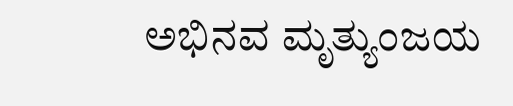ಅಭಿನವ ಮೃತ್ಯುಂಜಯ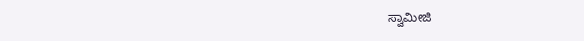ಸ್ವಾಮೀಜಿ